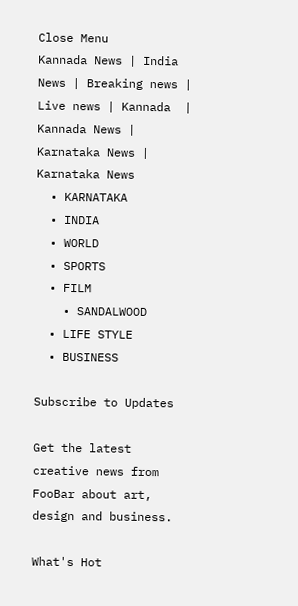Close Menu
Kannada News | India News | Breaking news | Live news | Kannada  | Kannada News | Karnataka News | Karnataka News
  • KARNATAKA
  • INDIA
  • WORLD
  • SPORTS
  • FILM
    • SANDALWOOD
  • LIFE STYLE
  • BUSINESS

Subscribe to Updates

Get the latest creative news from FooBar about art, design and business.

What's Hot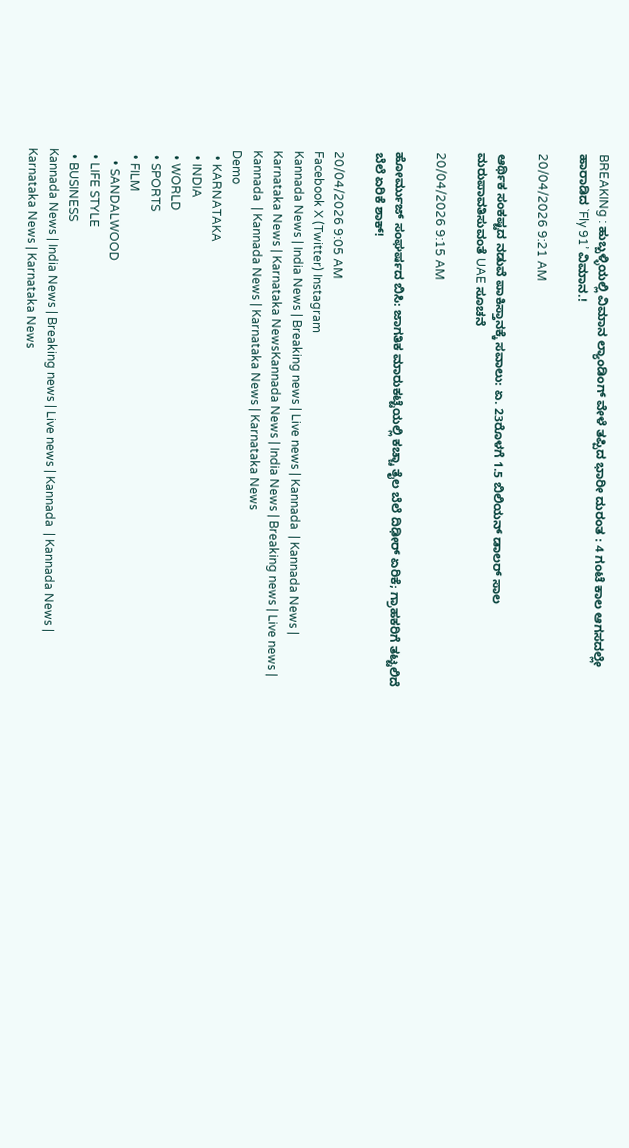BREAKINg : ಹುಬ್ಬಳ್ಳಿಯಲ್ಲಿ ವಿಮಾನ ಲ್ಯಾಂಡಿಂಗ್ ವೇಳೆ ತಪ್ಪಿದ ಭಾರೀ ದುರಂತ : 4 ಗಂಟೆ ಕಾಲ ಆಗಸದಲ್ಲೇ ಹಾರಾಡಿದ `Fly 91’ ವಿಮಾನ.!

20/04/2026 9:21 AM

ಆರ್ಥಿಕ ಸಂಕಷ್ಟದ ನಡುವೆ ಪಾಕಿಸ್ತಾನಕ್ಕೆ ಸವಾಲು: ಏ. 23ರೊಳಗೆ 1.5 ಬಿಲಿಯನ್ ಡಾಲರ್ ಸಾಲ ಮರುಪಾವತಿಸುವಂತೆ UAE ಸೂಚನೆ

20/04/2026 9:15 AM

ಹೋರ್ಮುಜ್ ಸಂಘರ್ಷದ ಬಿಸಿ: ಜಾಗತಿಕ ಮಾರುಕಟ್ಟೆಯಲ್ಲಿ ಕಚ್ಚಾ ತೈಲ ಬೆಲೆ ದಿಢೀರ್ ಏರಿಕೆ; ಗ್ರಾಹಕರಿಗೆ ತಟ್ಟಲಿದೆ ಬೆಲೆ ಏರಿಕೆ ಶಾಕ್!

20/04/2026 9:05 AM
Facebook X (Twitter) Instagram
Kannada News | India News | Breaking news | Live news | Kannada  | Kannada News | Karnataka News | Karnataka NewsKannada News | India News | Breaking news | Live news | Kannada  | Kannada News | Karnataka News | Karnataka News
Demo
  • KARNATAKA
  • INDIA
  • WORLD
  • SPORTS
  • FILM
    • SANDALWOOD
  • LIFE STYLE
  • BUSINESS
Kannada News | India News | Breaking news | Live news | Kannada  | Kannada News | Karnataka News | Karnataka News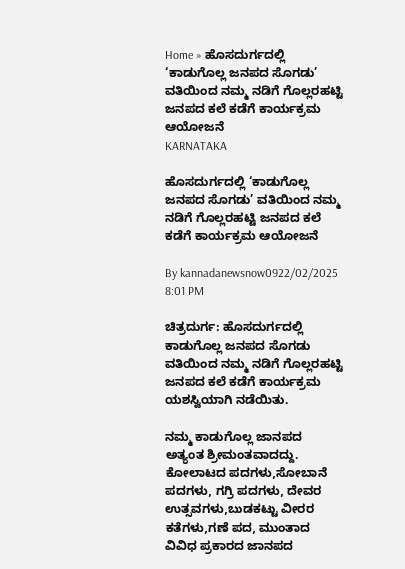Home » ಹೊಸದುರ್ಗದಲ್ಲಿ ‘ಕಾಡುಗೊಲ್ಲ ಜನಪದ ಸೊಗಡು’ ವತಿಯಿಂದ ನಮ್ಮ ನಡಿಗೆ ಗೊಲ್ಲರಹಟ್ಟಿ ಜನಪದ ಕಲೆ ಕಡೆಗೆ ಕಾರ್ಯಕ್ರಮ ಆಯೋಜನೆ
KARNATAKA

ಹೊಸದುರ್ಗದಲ್ಲಿ ‘ಕಾಡುಗೊಲ್ಲ ಜನಪದ ಸೊಗಡು’ ವತಿಯಿಂದ ನಮ್ಮ ನಡಿಗೆ ಗೊಲ್ಲರಹಟ್ಟಿ ಜನಪದ ಕಲೆ ಕಡೆಗೆ ಕಾರ್ಯಕ್ರಮ ಆಯೋಜನೆ

By kannadanewsnow0922/02/2025 8:01 PM

ಚಿತ್ರದುರ್ಗ: ಹೊಸದುರ್ಗದಲ್ಲಿ ಕಾಡುಗೊಲ್ಲ ಜನಪದ ಸೊಗಡು ವತಿಯಿಂದ ನಮ್ಮ ನಡಿಗೆ ಗೊಲ್ಲರಹಟ್ಟಿ ಜನಪದ ಕಲೆ ಕಡೆಗೆ ಕಾರ್ಯಕ್ರಮ ಯಶಸ್ವಿಯಾಗಿ ನಡೆಯಿತು.

ನಮ್ಮ ಕಾಡುಗೊಲ್ಲ ಜಾನಪದ ಅತ್ಯಂತ ಶ್ರೀಮಂತವಾದದ್ದು. ಕೋಲಾಟದ ಪದಗಳು,ಸೋಬಾನೆ ಪದಗಳು, ಗಗ್ರಿ ಪದಗಳು, ದೇವರ ಉತ್ಸವಗಳು,ಬುಡಕಟ್ಟು ವೀರರ ಕತೆಗಳು,ಗಣೆ ಪದ, ಮುಂತಾದ ವಿವಿಧ ಪ್ರಕಾರದ ಜಾನಪದ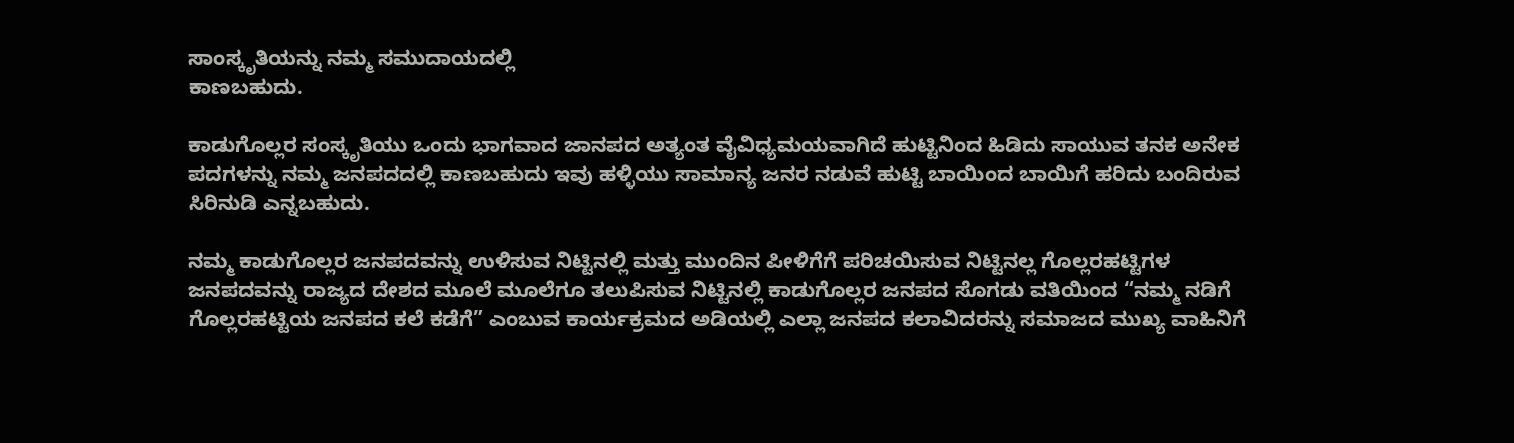ಸಾಂಸ್ಕೃತಿಯನ್ನು ನಮ್ಮ ಸಮುದಾಯದಲ್ಲಿ
ಕಾಣಬಹುದು.

ಕಾಡುಗೊಲ್ಲರ ಸಂಸ್ಕೃತಿಯು ಒಂದು ಭಾಗವಾದ ಜಾನಪದ ಅತ್ಯಂತ ವೈವಿಧ್ಯಮಯವಾಗಿದೆ ಹುಟ್ಟಿನಿಂದ ಹಿಡಿದು ಸಾಯುವ ತನಕ ಅನೇಕ ಪದಗಳನ್ನು ನಮ್ಮ ಜನಪದದಲ್ಲಿ ಕಾಣಬಹುದು ಇವು ಹಳ್ಳಿಯು ಸಾಮಾನ್ಯ ಜನರ ನಡುವೆ ಹುಟ್ಟಿ ಬಾಯಿಂದ ಬಾಯಿಗೆ ಹರಿದು ಬಂದಿರುವ ಸಿರಿನುಡಿ ಎನ್ನಬಹುದು.

ನಮ್ಮ ಕಾಡುಗೊಲ್ಲರ ಜನಪದವನ್ನು ಉಳಿಸುವ ನಿಟ್ಟಿನಲ್ಲಿ ಮತ್ತು ಮುಂದಿನ ಪೀಳಿಗೆಗೆ ಪರಿಚಯಿಸುವ ನಿಟ್ಟಿನಲ್ಲ ಗೊಲ್ಲರಹಟ್ಟಿಗಳ ಜನಪದವನ್ನು ರಾಜ್ಯದ ದೇಶದ ಮೂಲೆ ಮೂಲೆಗೂ ತಲುಪಿಸುವ ನಿಟ್ಟಿನಲ್ಲಿ ಕಾಡುಗೊಲ್ಲರ ಜನಪದ ಸೊಗಡು ವತಿಯಿಂದ “ನಮ್ಮ ನಡಿಗೆ ಗೊಲ್ಲರಹಟ್ಟಿಯ ಜನಪದ ಕಲೆ ಕಡೆಗೆ” ಎಂಬುವ ಕಾರ್ಯಕ್ರಮದ ಅಡಿಯಲ್ಲಿ ಎಲ್ಲಾ ಜನಪದ ಕಲಾವಿದರನ್ನು ಸಮಾಜದ ಮುಖ್ಯ ವಾಹಿನಿಗೆ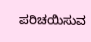ಪರಿಚಯಿಸುವ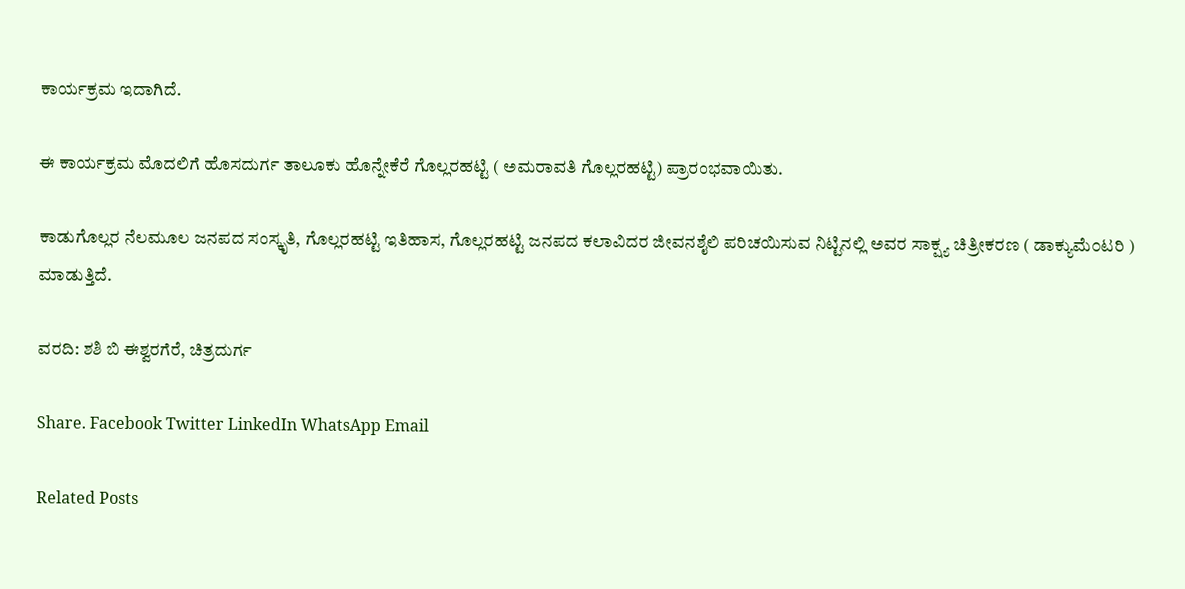ಕಾರ್ಯಕ್ರಮ ಇದಾಗಿದೆ.

ಈ ಕಾರ್ಯಕ್ರಮ ಮೊದಲಿಗೆ ಹೊಸದುರ್ಗ ತಾಲೂಕು ಹೊನ್ನೇಕೆರೆ ಗೊಲ್ಲರಹಟ್ಟಿ ( ಅಮರಾವತಿ ಗೊಲ್ಲರಹಟ್ಟಿ) ಪ್ರಾರಂಭವಾಯಿತು.

ಕಾಡುಗೊಲ್ಲರ ನೆಲಮೂಲ ಜನಪದ ಸಂಸ್ಕೃತಿ, ಗೊಲ್ಲರಹಟ್ಟಿ ಇತಿಹಾಸ, ಗೊಲ್ಲರಹಟ್ಟಿ ಜನಪದ ಕಲಾವಿದರ ಜೀವನಶೈಲಿ ಪರಿಚಯಿಸುವ ನಿಟ್ಟಿನಲ್ಲಿ ಅವರ ಸಾಕ್ಷ್ಯ ಚಿತ್ರೀಕರಣ ( ಡಾಕ್ಯುಮೆ೦ಟರಿ ) ಮಾಡುತ್ತಿದೆ.

ವರದಿ: ಶಶಿ ಬಿ ಈಶ್ವರಗೆರೆ, ಚಿತ್ರದುರ್ಗ

Share. Facebook Twitter LinkedIn WhatsApp Email

Related Posts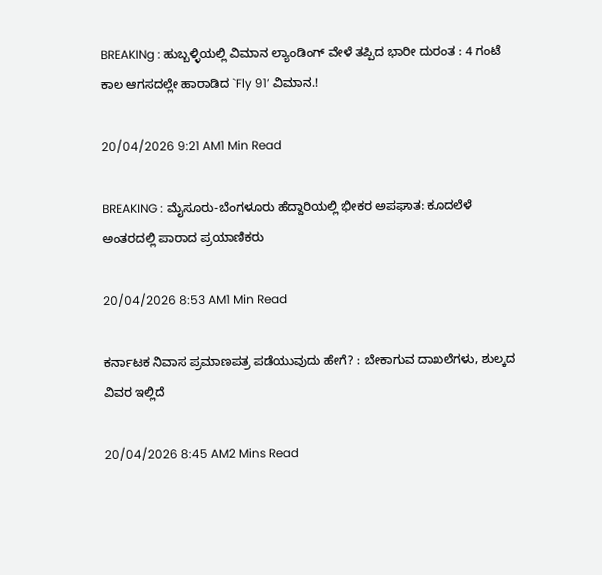BREAKINg : ಹುಬ್ಬಳ್ಳಿಯಲ್ಲಿ ವಿಮಾನ ಲ್ಯಾಂಡಿಂಗ್ ವೇಳೆ ತಪ್ಪಿದ ಭಾರೀ ದುರಂತ : 4 ಗಂಟೆ ಕಾಲ ಆಗಸದಲ್ಲೇ ಹಾರಾಡಿದ `Fly 91’ ವಿಮಾನ.!

20/04/2026 9:21 AM1 Min Read

BREAKING : ಮೈಸೂರು-ಬೆಂಗಳೂರು ಹೆದ್ದಾರಿಯಲ್ಲಿ ಭೀಕರ ಅಪಘಾತ: ಕೂದಲೆಳೆ ಅಂತರದಲ್ಲಿ ಪಾರಾದ ಪ್ರಯಾಣಿಕರು

20/04/2026 8:53 AM1 Min Read

ಕರ್ನಾಟಕ ನಿವಾಸ ಪ್ರಮಾಣಪತ್ರ ಪಡೆಯುವುದು ಹೇಗೆ? : ಬೇಕಾಗುವ ದಾಖಲೆಗಳು, ಶುಲ್ಕದ ವಿವರ ಇಲ್ಲಿದೆ

20/04/2026 8:45 AM2 Mins Read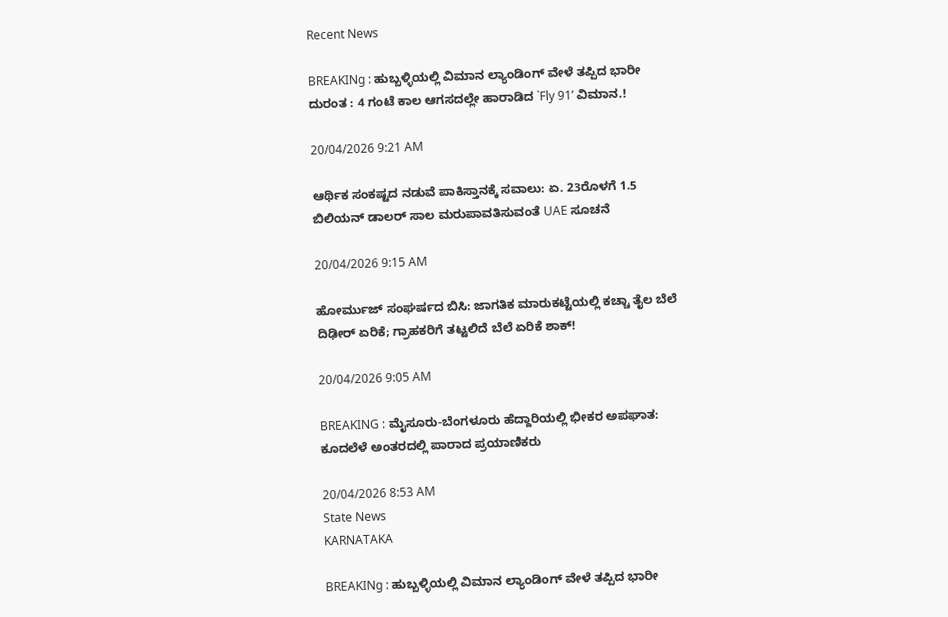Recent News

BREAKINg : ಹುಬ್ಬಳ್ಳಿಯಲ್ಲಿ ವಿಮಾನ ಲ್ಯಾಂಡಿಂಗ್ ವೇಳೆ ತಪ್ಪಿದ ಭಾರೀ ದುರಂತ : 4 ಗಂಟೆ ಕಾಲ ಆಗಸದಲ್ಲೇ ಹಾರಾಡಿದ `Fly 91’ ವಿಮಾನ.!

20/04/2026 9:21 AM

ಆರ್ಥಿಕ ಸಂಕಷ್ಟದ ನಡುವೆ ಪಾಕಿಸ್ತಾನಕ್ಕೆ ಸವಾಲು: ಏ. 23ರೊಳಗೆ 1.5 ಬಿಲಿಯನ್ ಡಾಲರ್ ಸಾಲ ಮರುಪಾವತಿಸುವಂತೆ UAE ಸೂಚನೆ

20/04/2026 9:15 AM

ಹೋರ್ಮುಜ್ ಸಂಘರ್ಷದ ಬಿಸಿ: ಜಾಗತಿಕ ಮಾರುಕಟ್ಟೆಯಲ್ಲಿ ಕಚ್ಚಾ ತೈಲ ಬೆಲೆ ದಿಢೀರ್ ಏರಿಕೆ; ಗ್ರಾಹಕರಿಗೆ ತಟ್ಟಲಿದೆ ಬೆಲೆ ಏರಿಕೆ ಶಾಕ್!

20/04/2026 9:05 AM

BREAKING : ಮೈಸೂರು-ಬೆಂಗಳೂರು ಹೆದ್ದಾರಿಯಲ್ಲಿ ಭೀಕರ ಅಪಘಾತ: ಕೂದಲೆಳೆ ಅಂತರದಲ್ಲಿ ಪಾರಾದ ಪ್ರಯಾಣಿಕರು

20/04/2026 8:53 AM
State News
KARNATAKA

BREAKINg : ಹುಬ್ಬಳ್ಳಿಯಲ್ಲಿ ವಿಮಾನ ಲ್ಯಾಂಡಿಂಗ್ ವೇಳೆ ತಪ್ಪಿದ ಭಾರೀ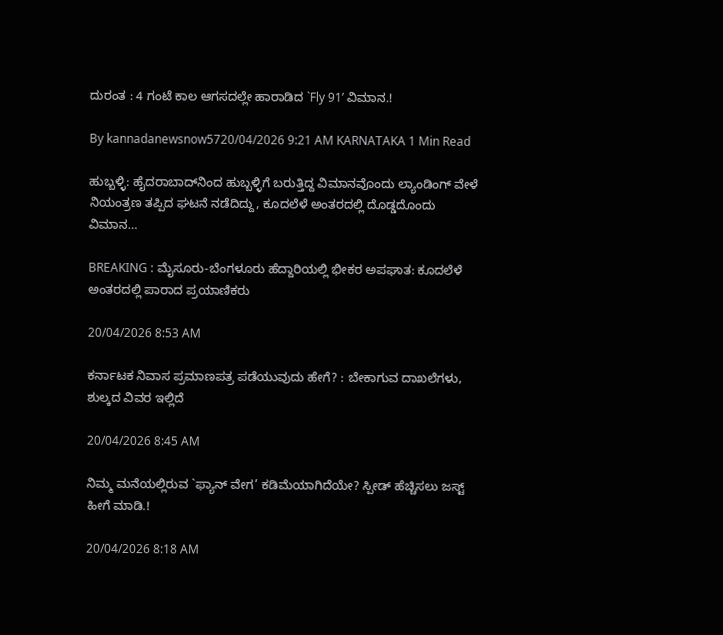ದುರಂತ : 4 ಗಂಟೆ ಕಾಲ ಆಗಸದಲ್ಲೇ ಹಾರಾಡಿದ `Fly 91’ ವಿಮಾನ.!

By kannadanewsnow5720/04/2026 9:21 AM KARNATAKA 1 Min Read

ಹುಬ್ಬಳ್ಳಿ: ಹೈದರಾಬಾದ್‌ನಿಂದ ಹುಬ್ಬಳ್ಳಿಗೆ ಬರುತ್ತಿದ್ದ ವಿಮಾನವೊಂದು ಲ್ಯಾಂಡಿಂಗ್ ವೇಳೆ ನಿಯಂತ್ರಣ ತಪ್ಪಿದ ಘಟನೆ ನಡೆದಿದ್ದು, ಕೂದಲೆಳೆ ಅಂತರದಲ್ಲಿ ದೊಡ್ಡದೊಂದು ವಿಮಾನ…

BREAKING : ಮೈಸೂರು-ಬೆಂಗಳೂರು ಹೆದ್ದಾರಿಯಲ್ಲಿ ಭೀಕರ ಅಪಘಾತ: ಕೂದಲೆಳೆ ಅಂತರದಲ್ಲಿ ಪಾರಾದ ಪ್ರಯಾಣಿಕರು

20/04/2026 8:53 AM

ಕರ್ನಾಟಕ ನಿವಾಸ ಪ್ರಮಾಣಪತ್ರ ಪಡೆಯುವುದು ಹೇಗೆ? : ಬೇಕಾಗುವ ದಾಖಲೆಗಳು, ಶುಲ್ಕದ ವಿವರ ಇಲ್ಲಿದೆ

20/04/2026 8:45 AM

ನಿಮ್ಮ ಮನೆಯಲ್ಲಿರುವ `ಫ್ಯಾನ್ ವೇಗ’ ಕಡಿಮೆಯಾಗಿದೆಯೇ? ಸ್ಪೀಡ್ ಹೆಚ್ಚಿಸಲು ಜಸ್ಟ್ ಹೀಗೆ ಮಾಡಿ.!

20/04/2026 8:18 AM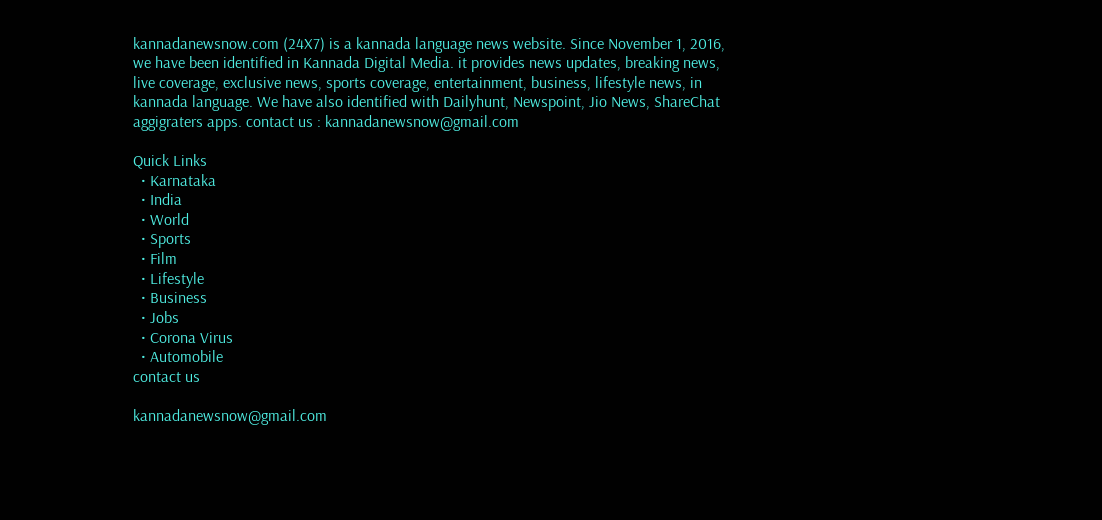kannadanewsnow.com (24X7) is a kannada language news website. Since November 1, 2016, we have been identified in Kannada Digital Media. it provides news updates, breaking news, live coverage, exclusive news, sports coverage, entertainment, business, lifestyle news, in kannada language. We have also identified with Dailyhunt, Newspoint, Jio News, ShareChat aggigraters apps. contact us : kannadanewsnow@gmail.com

Quick Links
  • Karnataka
  • India
  • World
  • Sports
  • Film
  • Lifestyle
  • Business
  • Jobs
  • Corona Virus
  • Automobile
contact us

kannadanewsnow@gmail.com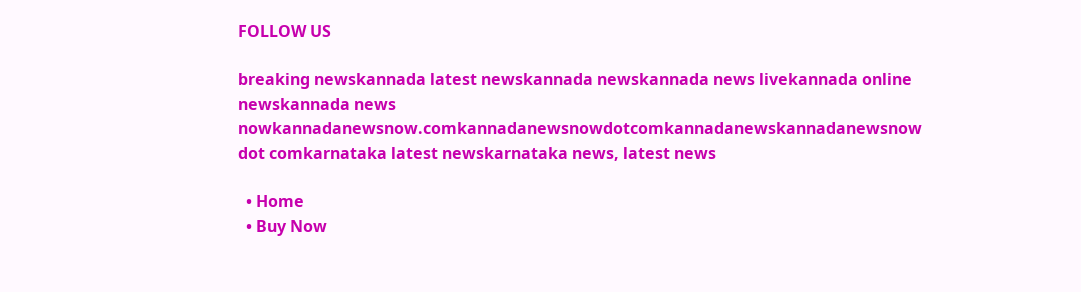FOLLOW US

breaking newskannada latest newskannada newskannada news livekannada online newskannada news nowkannadanewsnow.comkannadanewsnowdotcomkannadanewskannadanewsnow dot comkarnataka latest newskarnataka news, latest news

  • Home
  • Buy Now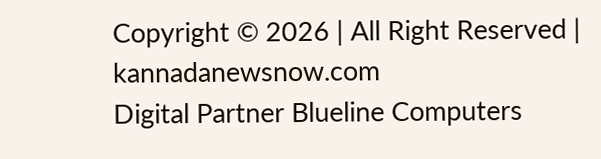Copyright © 2026 | All Right Reserved | kannadanewsnow.com
Digital Partner Blueline Computers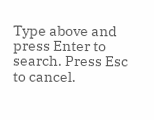Type above and press Enter to search. Press Esc to cancel.